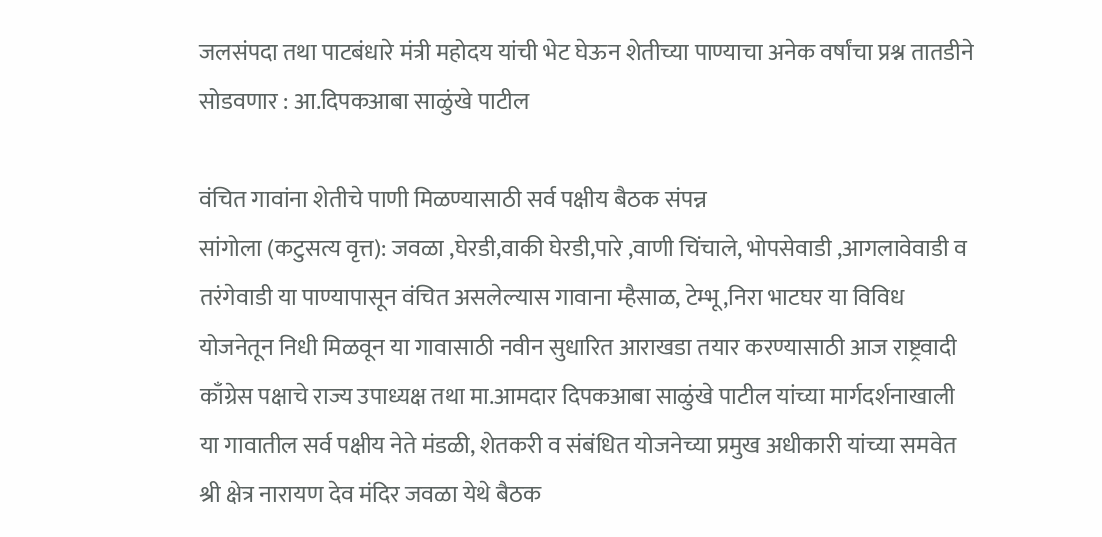जलसंपदा तथा पाटबंधारे मंत्री महोदय यांची भेट घेऊन शेतीच्या पाण्याचा अनेक वर्षांचा प्रश्न तातडीने सोडवणार : आ.दिपकआबा साळुंखे पाटील

वंचित गावांना शेतीचे पाणी मिळण्यासाठी सर्व पक्षीय बैठक संपन्न
सांगोला (कटुसत्य वृत्त): जवळा ,घेरडी,वाकी घेरडी,पारे ,वाणी चिंचाले, भोपसेवाडी ,आगलावेवाडी व तरंगेवाडी या पाण्यापासून वंचित असलेल्यास गावाना म्हैसाळ, टेम्भू,निरा भाटघर या विविध योजनेतून निधी मिळवून या गावासाठी नवीन सुधारित आराखडा तयार करण्यासाठी आज राष्ट्रवादी काँग्रेस पक्षाचे राज्य उपाध्यक्ष तथा मा.आमदार दिपकआबा साळुंखे पाटील यांच्या मार्गदर्शनाखाली या गावातील सर्व पक्षीय नेते मंडळी, शेतकरी व संबंधित योजनेच्या प्रमुख अधीकारी यांच्या समवेत श्री क्षेत्र नारायण देव मंदिर जवळा येथे बैठक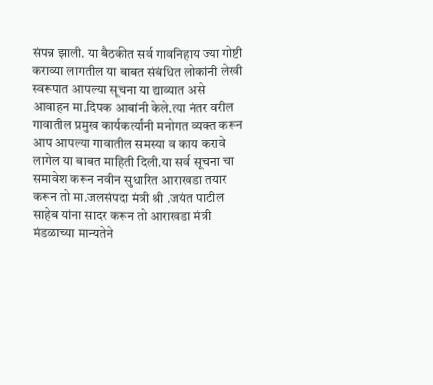संपन्न झाली. या बैठकीत सर्व गावनिहाय ज्या गोष्टी कराव्या लागतील या बाबत संबंधित लोकांनी लेखी स्वरूपात आपल्या सूचना या द्याव्यात असे आवाहन मा.दिपक आबांनी केले.त्या नंतर वरील गावातील प्रमुख कार्यकर्त्यांनी मनोगत व्यक्त करून आप आपल्या गावातील समस्या व काय करावे लागेल या बाबत माहिती दिली.या सर्व सूचना चा समावेश करून नवीन सुधारित आराखडा तयार करून तो मा.जलसंपदा मंत्री श्री .जयंत पाटील साहेब यांना सादर करून तो आराखडा मंत्री मंडळाच्या मान्यतेने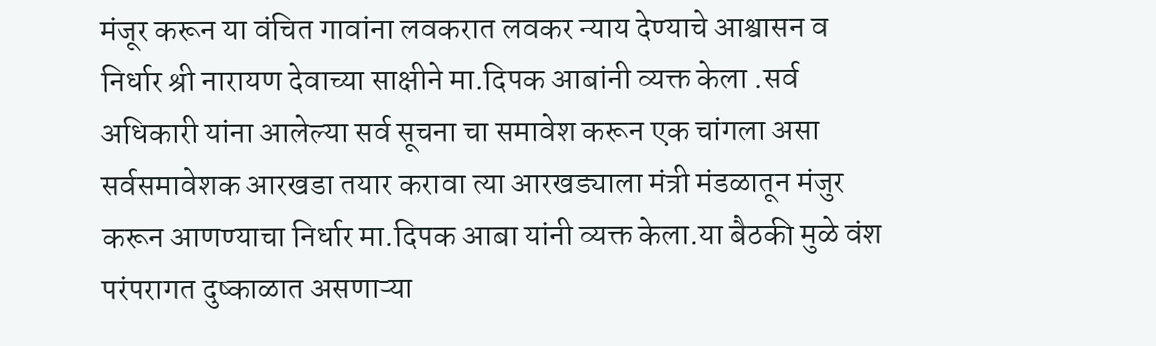मंजूर करून या वंचित गावांना लवकरात लवकर न्याय देण्याचे आश्वासन व निर्धार श्री नारायण देवाच्या साक्षीने मा.दिपक आबांनी व्यक्त केला .सर्व अधिकारी यांना आलेल्या सर्व सूचना चा समावेश करून एक चांगला असा सर्वसमावेशक आरखडा तयार करावा त्या आरखड्याला मंत्री मंडळातून मंजुर करून आणण्याचा निर्धार मा.दिपक आबा यांनी व्यक्त केला.या बैठकी मुळे वंश परंपरागत दुष्काळात असणाऱ्या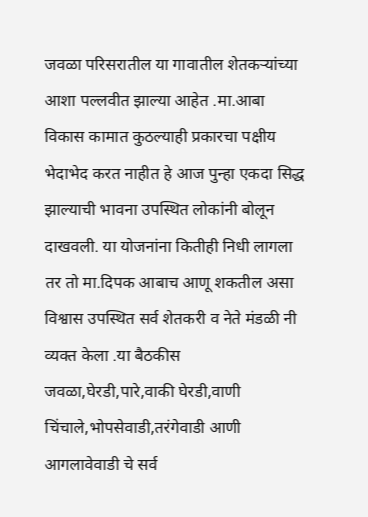जवळा परिसरातील या गावातील शेतकऱ्यांच्या आशा पल्लवीत झाल्या आहेत .मा.आबा विकास कामात कुठल्याही प्रकारचा पक्षीय भेदाभेद करत नाहीत हे आज पुन्हा एकदा सिद्ध झाल्याची भावना उपस्थित लोकांनी बोलून दाखवली. या योजनांना कितीही निधी लागला तर तो मा.दिपक आबाच आणू शकतील असा विश्वास उपस्थित सर्व शेतकरी व नेते मंडळी नी व्यक्त केला .या बैठकीस जवळा,घेरडी,पारे,वाकी घेरडी,वाणी चिंचाले,भोपसेवाडी,तरंगेवाडी आणी आगलावेवाडी चे सर्व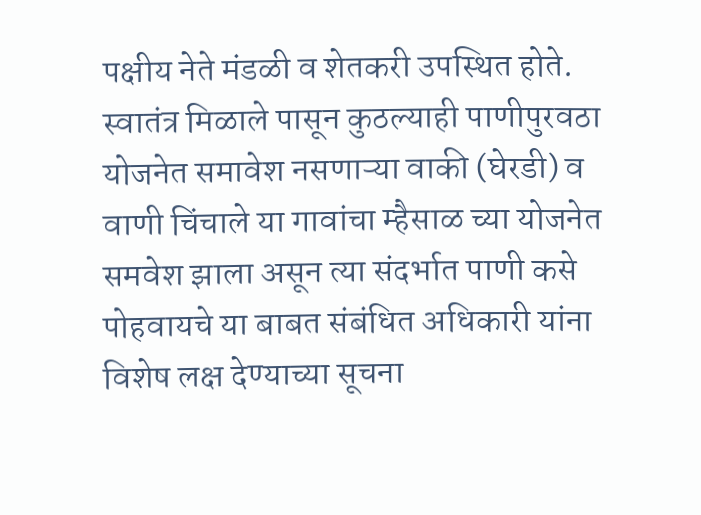पक्षीय नेते मंडळी व शेतकरी उपस्थित होते.
स्वातंत्र मिळाले पासून कुठल्याही पाणीपुरवठा योजनेत समावेश नसणाऱ्या वाकी (घेरडी) व वाणी चिंचाले या गावांचा म्हैसाळ च्या योजनेत समवेश झाला असून त्या संदर्भात पाणी कसे पोहवायचे या बाबत संबंधित अधिकारी यांना विशेष लक्ष देण्याच्या सूचना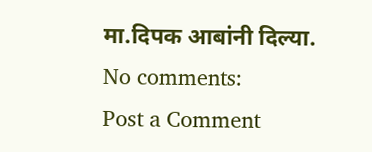मा.दिपक आबांनी दिल्या.
No comments:
Post a Comment